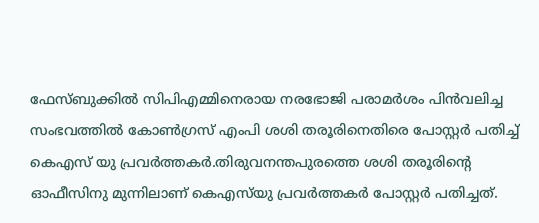ഫേസ്ബുക്കില്‍ സിപിഎമ്മിനെരായ നരഭോജി പരാമർശം പിൻവലിച്ച സംഭവത്തില്‍ കോണ്‍ഗ്രസ് എംപി ശശി തരൂരിനെതിരെ പോസ്റ്റർ പതിച്ച്‌ കെഎസ് യു പ്രവർത്തകർ.തിരുവനന്തപുരത്തെ ശശി തരൂരിന്റെ ഓഫീസിനു മുന്നിലാണ് കെഎസ്‌യു പ്രവർത്തകർ പോസ്റ്റർ പതിച്ചത്.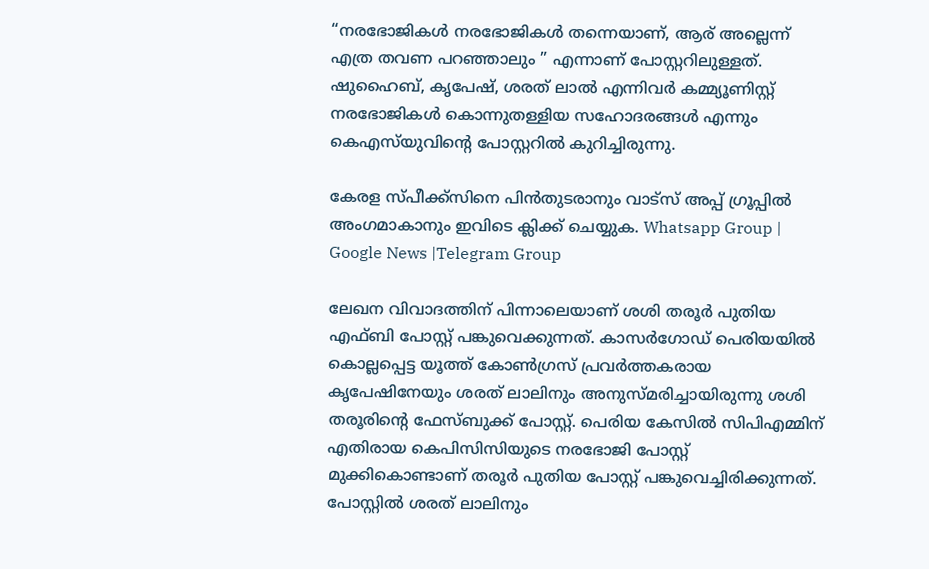“നരഭോജികള്‍ നരഭോജികള്‍ തന്നെയാണ്, ആര് അല്ലെന്ന് എത്ര തവണ പറഞ്ഞാലും ” എന്നാണ് പോസ്റ്ററിലുള്ളത്. ഷുഹൈബ്, കൃപേഷ്, ശരത് ലാല്‍ എന്നിവർ കമ്മ്യൂണിസ്റ്റ് നരഭോജികള്‍ കൊന്നുതള്ളിയ സഹോദരങ്ങള്‍ എന്നും കെഎസ്‌യുവിൻ്റെ പോസ്റ്ററില്‍ കുറിച്ചിരുന്നു.

കേരള സ്പീക്ക്സിനെ പിൻതുടരാനും വാട്സ് അപ്പ് ഗ്രൂപ്പിൽ അംഗമാകാനും ഇവിടെ ക്ലിക്ക് ചെയ്യുക. Whatsapp Group | Google News |Telegram Group

ലേഖന വിവാദത്തിന് പിന്നാലെയാണ് ശശി തരൂർ പുതിയ എഫ്ബി പോസ്റ്റ് പങ്കുവെക്കുന്നത്. കാസർഗോഡ് പെരിയയില്‍ കൊല്ലപ്പെട്ട യൂത്ത് കോണ്‍ഗ്രസ് പ്രവര്‍ത്തകരായ കൃപേഷിനേയും ശരത് ലാലിനും അനുസ്മരിച്ചായിരുന്നു ശശി തരൂരിൻ്റെ ഫേസ്ബുക്ക് പോസ്റ്റ്. പെരിയ കേസില്‍ സിപിഎമ്മിന് എതിരായ കെപിസിസിയുടെ നരഭോജി പോസ്റ്റ് മുക്കികൊണ്ടാണ് തരൂർ പുതിയ പോസ്റ്റ് പങ്കുവെച്ചിരിക്കുന്നത്. പോസ്റ്റില്‍ ശരത് ലാലിനും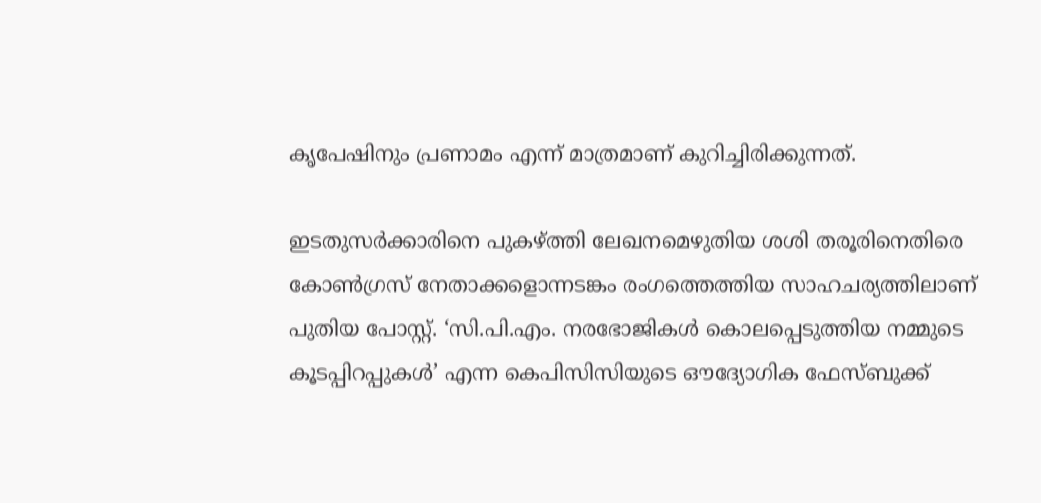കൃപേഷിനും പ്രണാമം എന്ന് മാത്രമാണ് കുറിച്ചിരിക്കുന്നത്.

ഇടതുസർക്കാരിനെ പുകഴ്ത്തി ലേഖനമെഴുതിയ ശശി തരൂരിനെതിരെ കോണ്‍ഗ്രസ് നേതാക്കളൊന്നടങ്കം രംഗത്തെത്തിയ സാഹചര്യത്തിലാണ് പുതിയ പോസ്റ്റ്. ‘സി.പി.എം. നരഭോജികള്‍ കൊലപ്പെടുത്തിയ നമ്മുടെ കൂടപ്പിറപ്പുകള്‍’ എന്ന കെപിസിസിയുടെ ഔദ്യോഗിക ഫേസ്ബുക്ക്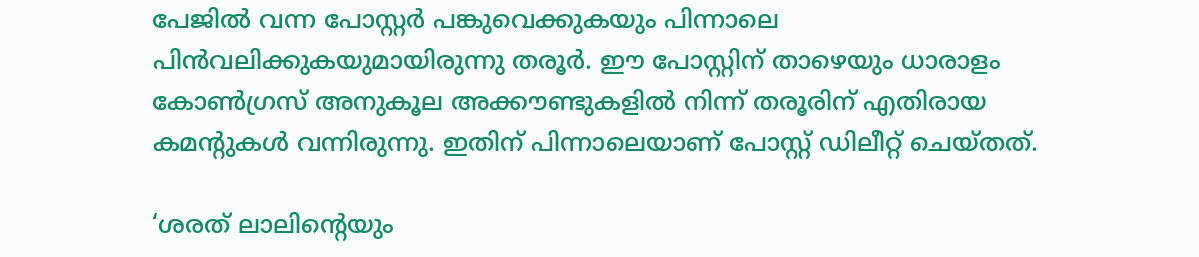പേജില്‍ വന്ന പോസ്റ്റര്‍ പങ്കുവെക്കുകയും പിന്നാലെ പിൻവലിക്കുകയുമായിരുന്നു തരൂർ. ഈ പോസ്റ്റിന് താഴെയും ധാരാളം കോണ്‍ഗ്രസ് അനുകൂല അക്കൗണ്ടുകളില്‍ നിന്ന് തരൂരിന് എതിരായ കമൻ്റുകള്‍ വന്നിരുന്നു. ഇതിന് പിന്നാലെയാണ് പോസ്റ്റ് ഡിലീറ്റ് ചെയ്തത്.

‘ശരത് ലാലിന്റെയും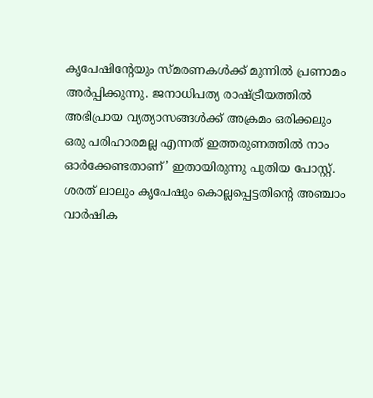കൃപേഷിന്റേയും സ്മരണകള്‍ക്ക് മുന്നില്‍ പ്രണാമം അര്‍പ്പിക്കുന്നു. ജനാധിപത്യ രാഷ്ട്രീയത്തില്‍ അഭിപ്രായ വ്യത്യാസങ്ങള്‍ക്ക് അക്രമം ഒരിക്കലും ഒരു പരിഹാരമല്ല എന്നത് ഇത്തരുണത്തില്‍ നാം ഓര്‍ക്കേണ്ടതാണ്’ ഇതായിരുന്നു പുതിയ പോസ്റ്റ്. ശരത് ലാലും കൃപേഷും കൊല്ലപ്പെട്ടതിന്റെ അഞ്ചാം വാര്‍ഷിക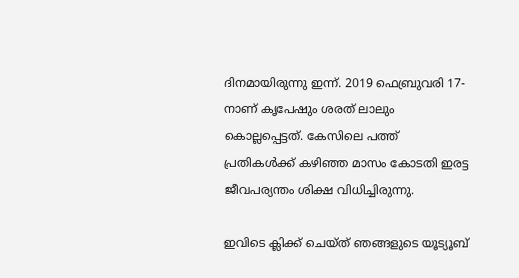ദിനമായിരുന്നു ഇന്ന്. 2019 ഫെബ്രുവരി 17-നാണ് കൃപേഷും ശരത് ലാലും കൊല്ലപ്പെട്ടത്. കേസിലെ പത്ത് പ്രതികള്‍ക്ക് കഴിഞ്ഞ മാസം കോടതി ഇരട്ട ജീവപര്യന്തം ശിക്ഷ വിധിച്ചിരുന്നു.

ഇവിടെ ക്ലിക്ക് ചെയ്ത് ഞങ്ങളുടെ യൂട്യൂബ്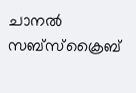ചാനൽ സബ്സ്ക്രൈബ്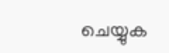ചെയ്യുക